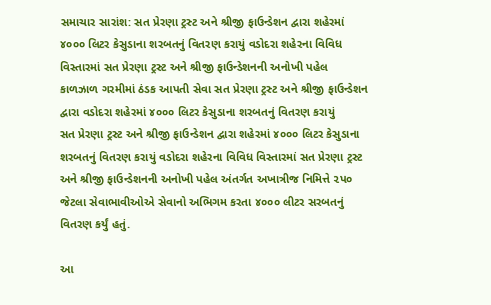સમાચાર સારાંશ: સત પ્રેરણા ટ્રસ્ટ અને શ્રીજી ફાઉન્ડેશન દ્વારા શહેરમાં ૪૦૦૦ લિટર કેસુડાના શરબતનું વિતરણ કરાયું વડોદરા શહેરના વિવિધ વિસ્તારમાં સત પ્રેરણા ટ્રસ્ટ અને શ્રીજી ફાઉન્ડેશનની અનોખી પહેલ
કાળઝાળ ગરમીમાં ઠંડક આપતી સેવા સત પ્રેરણા ટ્રસ્ટ અને શ્રીજી ફાઉન્ડેશન દ્વારા વડોદરા શહેરમાં ૪૦૦૦ લિટર કેસુડાના શરબતનું વિતરણ કરાયું
સત પ્રેરણા ટ્રસ્ટ અને શ્રીજી ફાઉન્ડેશન દ્વારા શહેરમાં ૪૦૦૦ લિટર કેસુડાના શરબતનું વિતરણ કરાયું વડોદરા શહેરના વિવિધ વિસ્તારમાં સત પ્રેરણા ટ્રસ્ટ અને શ્રીજી ફાઉન્ડેશનની અનોખી પહેલ અંતર્ગત અખાત્રીજ નિમિત્તે ૨પ૦ જેટલા સેવાભાવીઓએ સેવાનો અભિગમ કરતા ૪૦૦૦ લીટર સરબતનું વિતરણ કર્યું હતું.

આ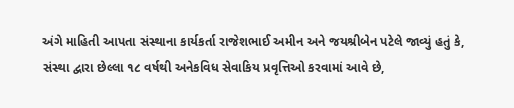અંગે માહિતી આપતા સંસ્થાના કાર્યકર્તા રાજેશભાઈ અમીન અને જયશ્રીબેન પટેલે જાવ્યું હતું કે, સંસ્થા દ્વારા છેલ્લા ૧૮ વર્ષથી અનેકવિધ સેવાકિય પ્રવૃત્તિઓ કરવામાં આવે છે,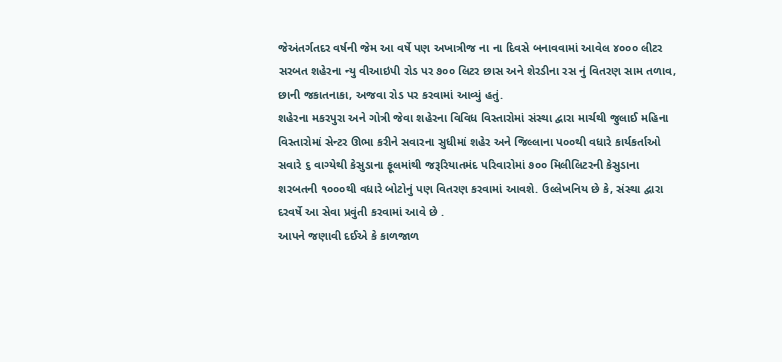જેઅંતર્ગતદર વર્ષની જેમ આ વર્ષે પણ અખાત્રીજ ના ના દિવસે બનાવવામાં આવેલ ૪૦૦૦ લીટર સરબત શહેરના ન્યુ વીઆઇપી રોડ પર ૭૦૦ લિટર છાસ અને શેરડીના રસ નું વિતરણ સામ તળાવ, છાની જકાતનાકા, અજવા રોડ પર કરવામાં આવ્યું હતું.
શહેરના મકરપુરા અને ગોત્રી જેવા શહેરના વિવિધ વિસ્તારોમાં સંસ્થા દ્વારા માર્ચથી જુલાઈ મહિના વિસ્તારોમાં સેન્ટર ઊભા કરીને સવારના સુધીમાં શહેર અને જિલ્લાના પ૦૦થી વધારે કાર્યકર્તાઓ સવારે ૬ વાગ્યેથી કેસુડાના ફૂલમાંથી જરૂરિયાતમંદ પરિવારોમાં ૭૦૦ મિલીલિટરની કેસુડાના શરબતની ૧૦૦૦થી વધારે બોટોનું પણ વિતરણ કરવામાં આવશે. ઉલ્લેખનિય છે કે, સંસ્થા દ્વારા દરવર્ષે આ સેવા પ્રવુંતી કરવામાં આવે છે .
આપને જણાવી દઈએ કે કાળજાળ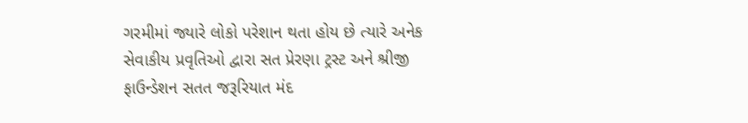ગરમીમાં જ્યારે લોકો પરેશાન થતા હોય છે ત્યારે અનેક સેવાકીય પ્રવૃતિઓ દ્વારા સત પ્રેરણા ટ્રસ્ટ અને શ્રીજી ફાઉન્ડેશન સતત જરૂરિયાત મંદ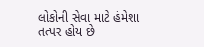લોકોની સેવા માટે હંમેશા તત્પર હોય છે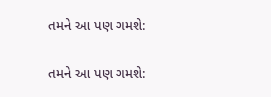તમને આ પણ ગમશે:


તમને આ પણ ગમશે: